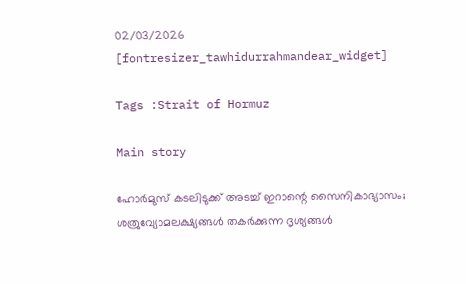02/03/2026
[fontresizer_tawhidurrahmandear_widget]

Tags :Strait of Hormuz

Main story

ഹോർമുസ് കടലിടുക്ക് അടച്ച് ഇറാന്റെ സൈനികാഭ്യാസം; ശത്രുവ്യോമലക്ഷ്യങ്ങൾ തകർക്കുന്ന ദൃശ്യങ്ങൾ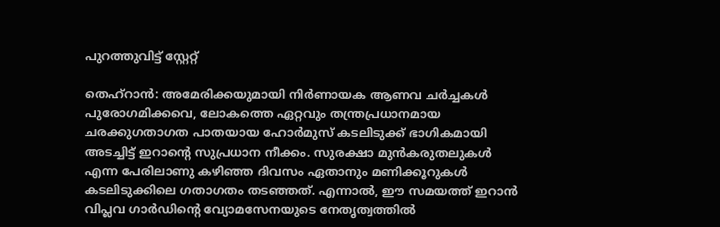പുറത്തുവിട്ട് സ്റ്റേറ്റ്

തെഹ്‌റാൻ: അമേരിക്കയുമായി നിർണായക ആണവ ചർച്ചകൾ പുരോഗമിക്കവെ, ലോകത്തെ ഏറ്റവും തന്ത്രപ്രധാനമായ ചരക്കുഗതാഗത പാതയായ ഹോർമുസ് കടലിടുക്ക് ഭാഗികമായി അടച്ചിട്ട് ഇറാന്റെ സുപ്രധാന നീക്കം. സുരക്ഷാ മുൻകരുതലുകൾ എന്ന പേരിലാണു കഴിഞ്ഞ ദിവസം ഏതാനും മണിക്കൂറുകൾ കടലിടുക്കിലെ ഗതാഗതം തടഞ്ഞത്. എന്നാൽ, ഈ സമയത്ത് ഇറാൻ വിപ്ലവ ഗാർഡിന്റെ വ്യോമസേനയുടെ നേതൃത്വത്തിൽ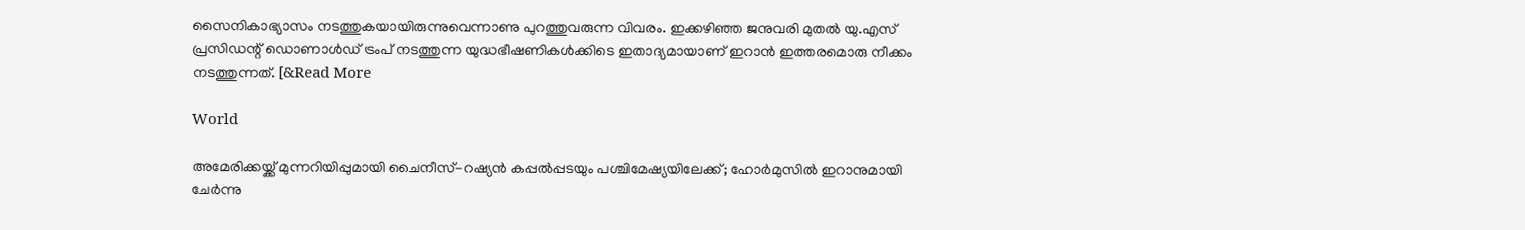സൈനികാഭ്യാസം നടത്തുകയായിരുന്നുവെന്നാണു പുറത്തുവരുന്ന വിവരം. ഇക്കഴിഞ്ഞ ജനുവരി മുതൽ യു.എസ് പ്രസിഡന്റ് ഡൊണാൾഡ് ട്രംപ് നടത്തുന്ന യുദ്ധഭീഷണികൾക്കിടെ ഇതാദ്യമായാണ് ഇറാൻ ഇത്തരമൊരു നീക്കം നടത്തുന്നത്. [&Read More

World

അമേരിക്കയ്ക്ക് മുന്നറിയിപ്പുമായി ചൈനീസ്-റഷ്യൻ കപ്പൽപ്പടയും പശ്ചിമേഷ്യയിലേക്ക്; ഹോർമുസിൽ ഇറാനുമായി ചേർന്നു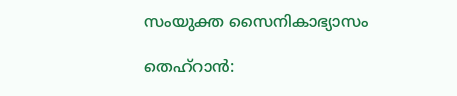സംയുക്ത സൈനികാഭ്യാസം

തെഹ്റാൻ: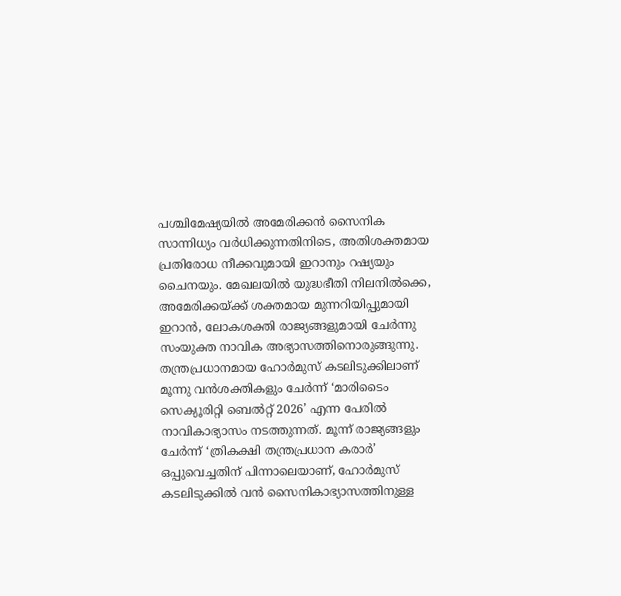പശ്ചിമേഷ്യയിൽ അമേരിക്കൻ സൈനിക സാന്നിധ്യം വർധിക്കുന്നതിനിടെ, അതിശക്തമായ പ്രതിരോധ നീക്കവുമായി ഇറാനും റഷ്യയും ചൈനയും. മേഖലയിൽ യുദ്ധഭീതി നിലനിൽക്കെ, അമേരിക്കയ്ക്ക് ശക്തമായ മുന്നറിയിപ്പുമായി ഇറാൻ, ലോകശക്തി രാജ്യങ്ങളുമായി ചേർന്നു സംയുക്ത നാവിക അഭ്യാസത്തിനൊരുങ്ങുന്നു. തന്ത്രപ്രധാനമായ ഹോർമുസ് കടലിടുക്കിലാണ് മൂന്നു വൻശക്തികളും ചേർന്ന് ‘മാരിടൈം സെക്യൂരിറ്റി ബെൽറ്റ് 2026’ എന്ന പേരിൽ നാവികാഭ്യാസം നടത്തുന്നത്. മൂന്ന് രാജ്യങ്ങളും ചേർന്ന് ‘ത്രികക്ഷി തന്ത്രപ്രധാന കരാർ’ ഒപ്പുവെച്ചതിന് പിന്നാലെയാണ്, ഹോർമുസ് കടലിടുക്കിൽ വൻ സൈനികാഭ്യാസത്തിനുള്ള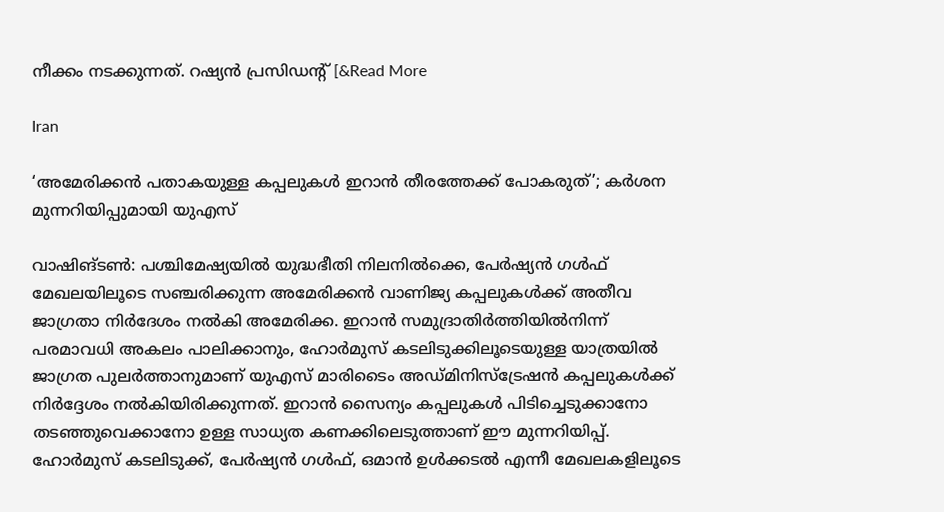നീക്കം നടക്കുന്നത്. റഷ്യൻ പ്രസിഡന്റ് [&Read More

Iran

‘അമേരിക്കൻ പതാകയുള്ള കപ്പലുകൾ ഇറാൻ തീരത്തേക്ക് പോകരുത്’; കർശന മുന്നറിയിപ്പുമായി യുഎസ്

വാഷിങ്ടൺ: പശ്ചിമേഷ്യയിൽ യുദ്ധഭീതി നിലനിൽക്കെ, പേർഷ്യൻ ഗൾഫ് മേഖലയിലൂടെ സഞ്ചരിക്കുന്ന അമേരിക്കൻ വാണിജ്യ കപ്പലുകൾക്ക് അതീവ ജാഗ്രതാ നിർദേശം നൽകി അമേരിക്ക. ഇറാൻ സമുദ്രാതിർത്തിയിൽനിന്ന് പരമാവധി അകലം പാലിക്കാനും, ഹോർമുസ് കടലിടുക്കിലൂടെയുള്ള യാത്രയിൽ ജാഗ്രത പുലർത്താനുമാണ് യുഎസ് മാരിടൈം അഡ്മിനിസ്‌ട്രേഷൻ കപ്പലുകൾക്ക് നിർദ്ദേശം നൽകിയിരിക്കുന്നത്. ഇറാൻ സൈന്യം കപ്പലുകൾ പിടിച്ചെടുക്കാനോ തടഞ്ഞുവെക്കാനോ ഉള്ള സാധ്യത കണക്കിലെടുത്താണ് ഈ മുന്നറിയിപ്പ്. ഹോർമുസ് കടലിടുക്ക്, പേർഷ്യൻ ഗൾഫ്, ഒമാൻ ഉൾക്കടൽ എന്നീ മേഖലകളിലൂടെ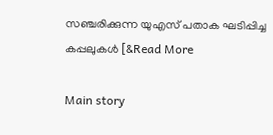സഞ്ചരിക്കുന്ന യുഎസ് പതാക ഘടിപ്പിച്ച കപ്പലുകൾ [&Read More

Main story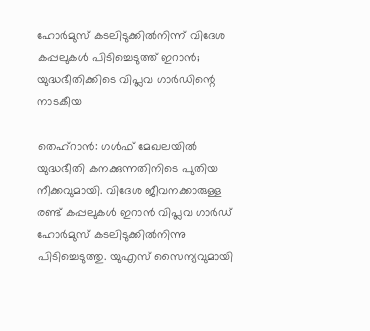ഹോർമുസ് കടലിടുക്കിൽനിന്ന് വിദേശ കപ്പലുകൾ പിടിച്ചെടുത്ത് ഇറാൻ; യുദ്ധഭീതിക്കിടെ വിപ്ലവ ഗാർഡിന്റെ നാടകീയ

തെഹ്‌റാൻ: ഗൾഫ് മേഖലയിൽ യുദ്ധഭീതി കനക്കുന്നതിനിടെ പുതിയ നീക്കവുമായി. വിദേശ ജീവനക്കാരുള്ള രണ്ട് കപ്പലുകൾ ഇറാൻ വിപ്ലവ ഗാർഡ് ഹോർമുസ് കടലിടുക്കിൽനിന്നു പിടിച്ചെടുത്തു. യുഎസ് സൈന്യവുമായി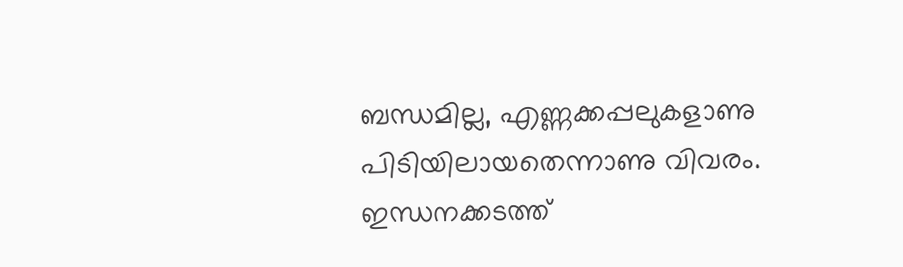ബന്ധമില്ല, എണ്ണക്കപ്പലുകളാണു പിടിയിലായതെന്നാണു വിവരം. ഇന്ധനക്കടത്ത്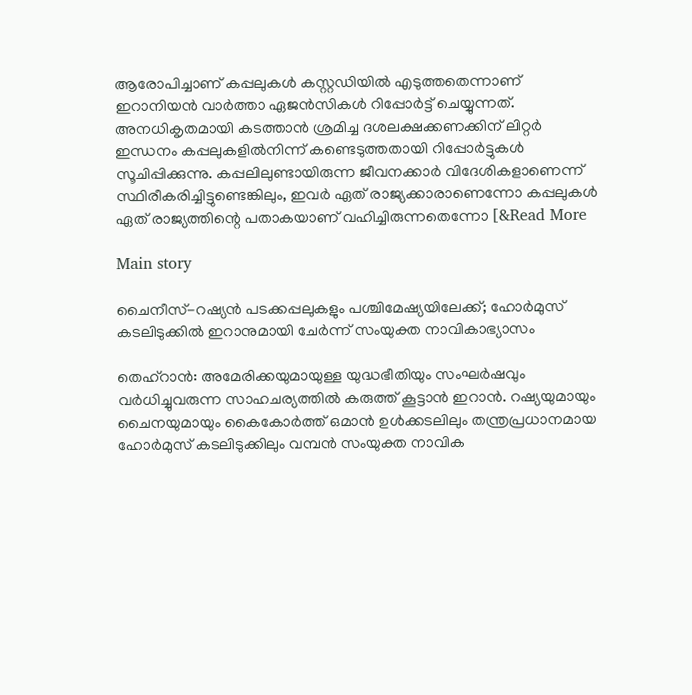ആരോപിച്ചാണ് കപ്പലുകൾ കസ്റ്റഡിയിൽ എടുത്തതെന്നാണ് ഇറാനിയൻ വാർത്താ ഏജൻസികൾ റിപ്പോർട്ട് ചെയ്യുന്നത്. അനധികൃതമായി കടത്താൻ ശ്രമിച്ച ദശലക്ഷക്കണക്കിന് ലിറ്റർ ഇന്ധനം കപ്പലുകളിൽനിന്ന് കണ്ടെടുത്തതായി റിപ്പോർട്ടുകൾ സൂചിപ്പിക്കുന്നു. കപ്പലിലുണ്ടായിരുന്ന ജീവനക്കാർ വിദേശികളാണെന്ന് സ്ഥിരീകരിച്ചിട്ടുണ്ടെങ്കിലും, ഇവർ ഏത് രാജ്യക്കാരാണെന്നോ കപ്പലുകൾ ഏത് രാജ്യത്തിന്റെ പതാകയാണ് വഹിച്ചിരുന്നതെന്നോ [&Read More

Main story

ചൈനീസ്-റഷ്യൻ പടക്കപ്പലുകളും പശ്ചിമേഷ്യയിലേക്ക്; ഹോർമുസ് കടലിടുക്കിൽ ഇറാനുമായി ചേർന്ന് സംയുക്ത നാവികാഭ്യാസം

തെഹ്റാൻ: അമേരിക്കയുമായുള്ള യുദ്ധഭീതിയും സംഘർഷവും വർധിച്ചുവരുന്ന സാഹചര്യത്തിൽ കരുത്ത് കൂട്ടാൻ ഇറാൻ. റഷ്യയുമായും ചൈനയുമായും കൈകോർത്ത് ഒമാൻ ഉൾക്കടലിലും തന്ത്രപ്രധാനമായ ഹോർമുസ് കടലിടുക്കിലും വമ്പൻ സംയുക്ത നാവിക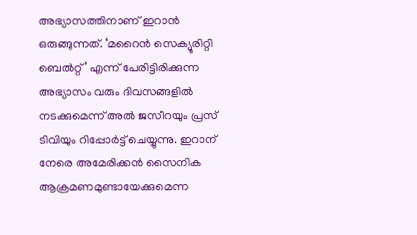അഭ്യാസത്തിനാണ് ഇറാൻ ഒരുങ്ങുന്നത്. ‘മറൈൻ സെക്യൂരിറ്റി ബെൽറ്റ്’ എന്ന് പേരിട്ടിരിക്കുന്ന അഭ്യാസം വരും ദിവസങ്ങളിൽ നടക്കുമെന്ന് അൽ ജസീറയും പ്രസ് ടിവിയും റിപ്പോർട്ട് ചെയ്യുന്നു. ഇറാന് നേരെ അമേരിക്കൻ സൈനിക ആക്രമണമുണ്ടായേക്കുമെന്ന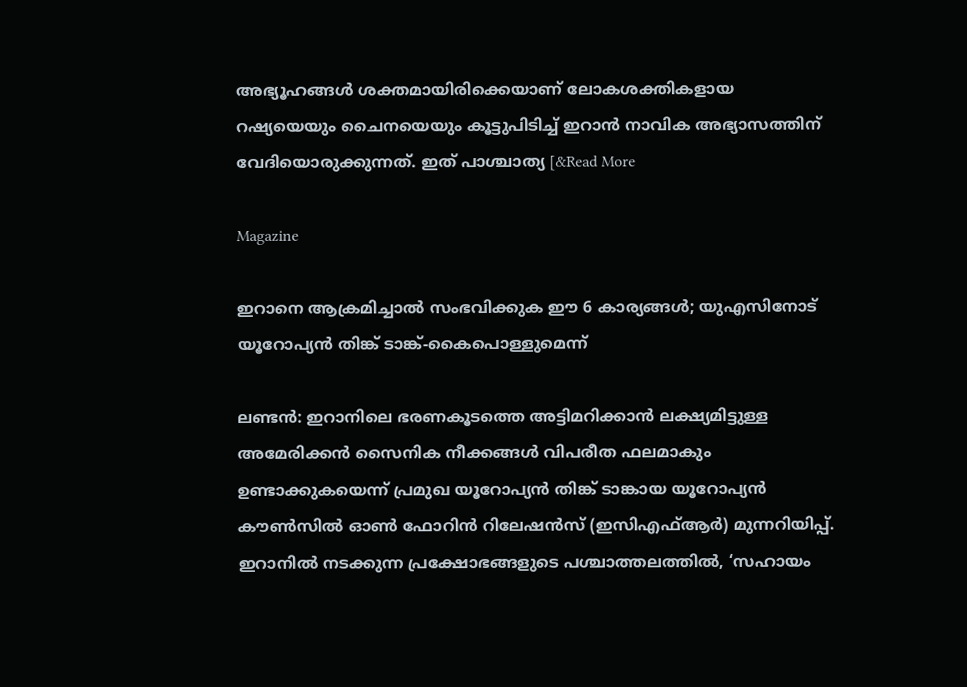അഭ്യൂഹങ്ങൾ ശക്തമായിരിക്കെയാണ് ലോകശക്തികളായ റഷ്യയെയും ചൈനയെയും കൂട്ടുപിടിച്ച് ഇറാൻ നാവിക അഭ്യാസത്തിന് വേദിയൊരുക്കുന്നത്. ഇത് പാശ്ചാത്യ [&Read More

Magazine

ഇറാനെ ആക്രമിച്ചാൽ സംഭവിക്കുക ഈ 6 കാര്യങ്ങൾ; യുഎസിനോട് യൂറോപ്യൻ തിങ്ക് ടാങ്ക്-കൈപൊള്ളുമെന്ന്

ലണ്ടൻ: ഇറാനിലെ ഭരണകൂടത്തെ അട്ടിമറിക്കാൻ ലക്ഷ്യമിട്ടുള്ള അമേരിക്കൻ സൈനിക നീക്കങ്ങൾ വിപരീത ഫലമാകും ഉണ്ടാക്കുകയെന്ന് പ്രമുഖ യൂറോപ്യൻ തിങ്ക് ടാങ്കായ യൂറോപ്യൻ കൗൺസിൽ ഓൺ ഫോറിൻ റിലേഷൻസ് (ഇസിഎഫ്ആർ) മുന്നറിയിപ്പ്. ഇറാനിൽ നടക്കുന്ന പ്രക്ഷോഭങ്ങളുടെ പശ്ചാത്തലത്തിൽ, ‘സഹായം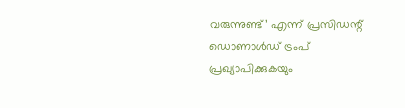വരുന്നുണ്ട്’ എന്ന് പ്രസിഡന്റ് ഡൊണാൾഡ് ട്രംപ് പ്രഖ്യാപിക്കുകയും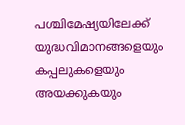പശ്ചിമേഷ്യയിലേക്ക് യുദ്ധവിമാനങ്ങളെയും കപ്പലുകളെയും അയക്കുകയും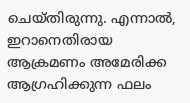ചെയ്തിരുന്നു. എന്നാൽ, ഇറാനെതിരായ ആക്രമണം അമേരിക്ക ആഗ്രഹിക്കുന്ന ഫലം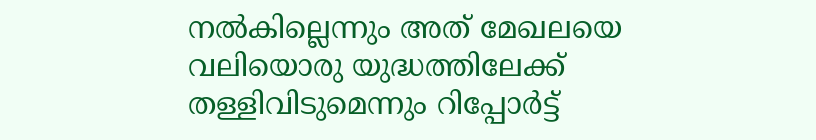നൽകില്ലെന്നും അത് മേഖലയെ വലിയൊരു യുദ്ധത്തിലേക്ക് തള്ളിവിടുമെന്നും റിപ്പോർട്ട്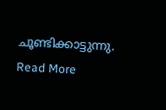ചൂണ്ടിക്കാട്ടുന്നു. Read More